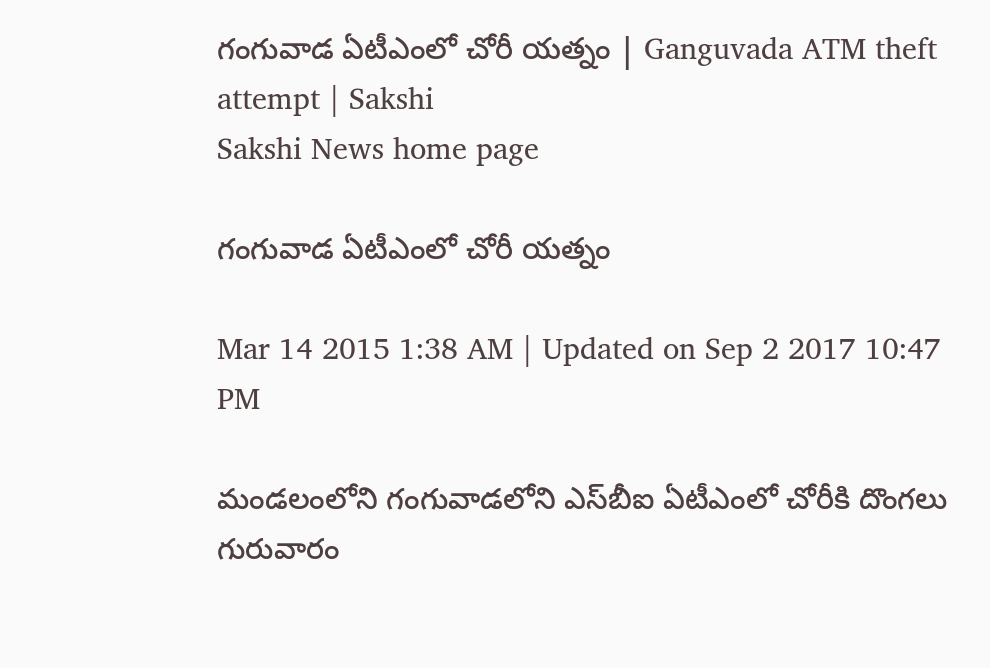గంగువాడ ఏటీఎంలో చోరీ యత్నం | Ganguvada ATM theft attempt | Sakshi
Sakshi News home page

గంగువాడ ఏటీఎంలో చోరీ యత్నం

Mar 14 2015 1:38 AM | Updated on Sep 2 2017 10:47 PM

మండలంలోని గంగువాడలోని ఎస్‌బీఐ ఏటీఎంలో చోరీకి దొంగలు గురువారం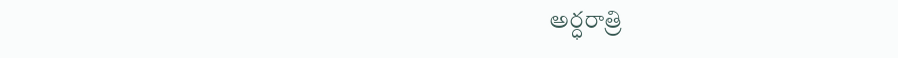అర్ధరాత్రి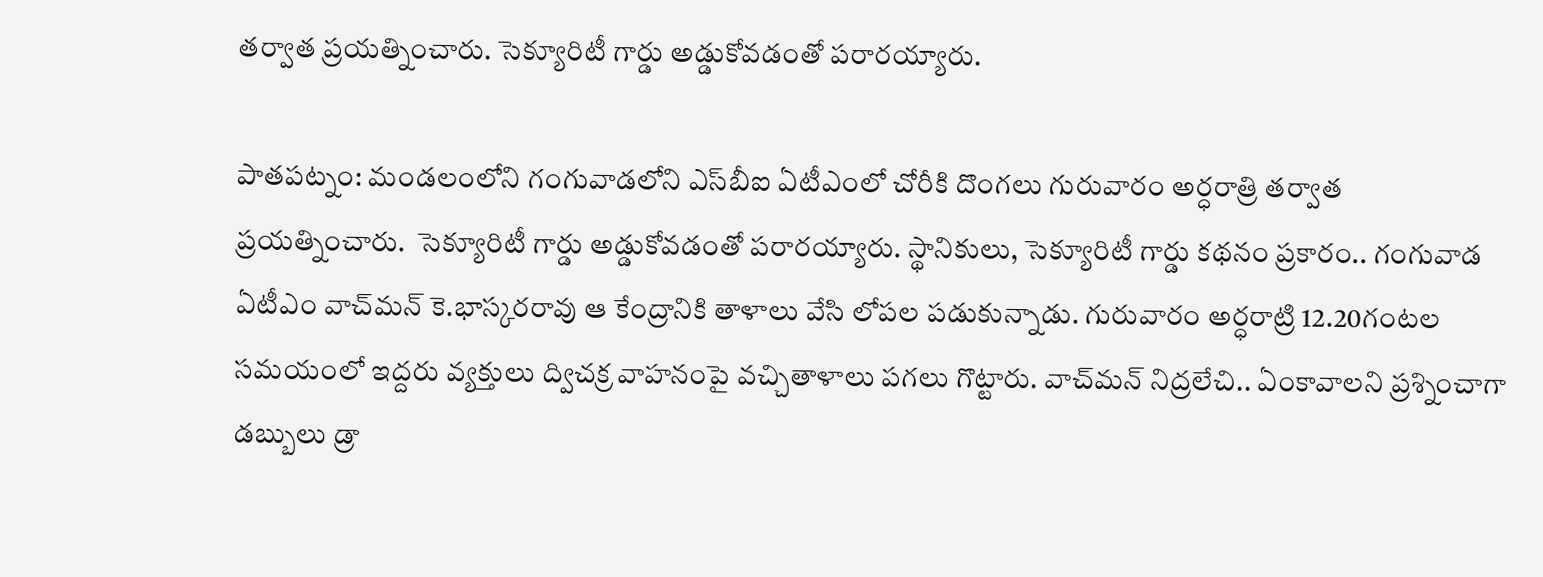తర్వాత ప్రయత్నించారు. సెక్యూరిటీ గార్డు అడ్డుకోవడంతో పరారయ్యారు.

పాతపట్నం: మండలంలోని గంగువాడలోని ఎస్‌బీఐ ఏటీఎంలో చోరీకి దొంగలు గురువారం అర్ధరాత్రి తర్వాత ప్రయత్నించారు.  సెక్యూరిటీ గార్డు అడ్డుకోవడంతో పరారయ్యారు. స్థానికులు, సెక్యూరిటీ గార్డు కథనం ప్రకారం.. గంగువాడ ఏటీఎం వాచ్‌మన్ కె.భాస్కరరావు ఆ కేంద్రానికి తాళాలు వేసి లోపల పడుకున్నాడు. గురువారం అర్ధరాట్రి 12.20గంటల సమయంలో ఇద్దరు వ్యక్తులు ద్విచక్ర వాహనంపై వచ్చితాళాలు పగలు గొట్టారు. వాచ్‌మన్ నిద్రలేచి.. ఏంకావాలని ప్రశ్నించాగా డబ్బులు డ్రా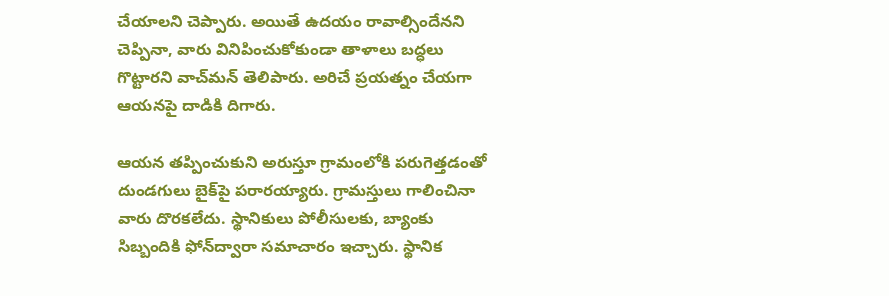చేయాలని చెప్పారు. అయితే ఉదయం రావాల్సిందేనని చెప్పినా, వారు వినిపించుకోకుండా తాళాలు బద్ధలు గొట్టారని వాచ్‌మన్ తెలిపారు. అరిచే ప్రయత్నం చేయగా ఆయనపై దాడికి దిగారు.

ఆయన తప్పించుకుని అరుస్తూ గ్రామంలోకి పరుగెత్తడంతో దుండగులు బైక్‌పై పరారయ్యారు. గ్రామస్తులు గాలించినా వారు దొరకలేదు. స్థానికులు పోలీసులకు, బ్యాంకు సిబ్బందికి ఫోన్‌ద్వారా సమాచారం ఇచ్చారు. స్థానిక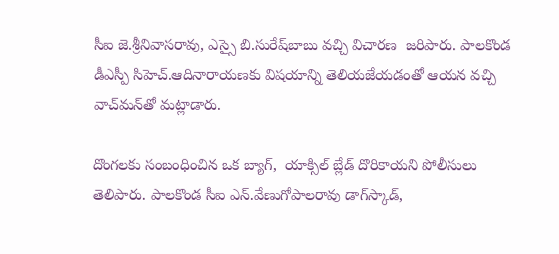సీఐ జె.శ్రీనివాసరావు, ఎస్సై బి.సురేష్‌బాబు వచ్చి విచారణ  జరిపారు. పాలకొండ డీఎస్పీ సిహెచ్.ఆదినారాయణకు విషయాన్ని తెలియజేయడంతో ఆయన వచ్చి వాచ్‌మన్‌తో మట్లాడారు.

దొంగలకు సంబంధించిన ఒక బ్యాగ్,  యాక్సిల్ బ్లేడ్ దొరికాయని పోలీసులు తెలిపారు. పాలకొండ సీఐ ఎన్.వేణుగోపాలరావు డాగ్‌స్కాడ్,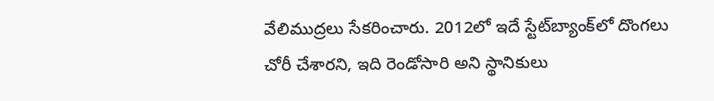వేలిముద్రలు సేకరించారు. 2012లో ఇదే స్టేట్‌బ్యాంక్‌లో దొంగలు చోరీ చేశారని, ఇది రెండోసారి అని స్థానికులు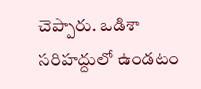చెప్పారు. ఒడిశా సరిహద్దులో ఉండటం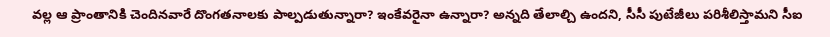వల్ల ఆ ప్రాంతానికి చెందినవారే దొంగతనాలకు పాల్పడుతున్నారా? ఇంకేవరైనా ఉన్నారా? అన్నది తేలాల్చి ఉందని, సీసీ పుటేజీలు పరిశీలిస్తామని సీఐ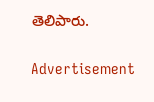తెలిపారు.

Advertisement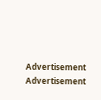Advertisement
Advertisement